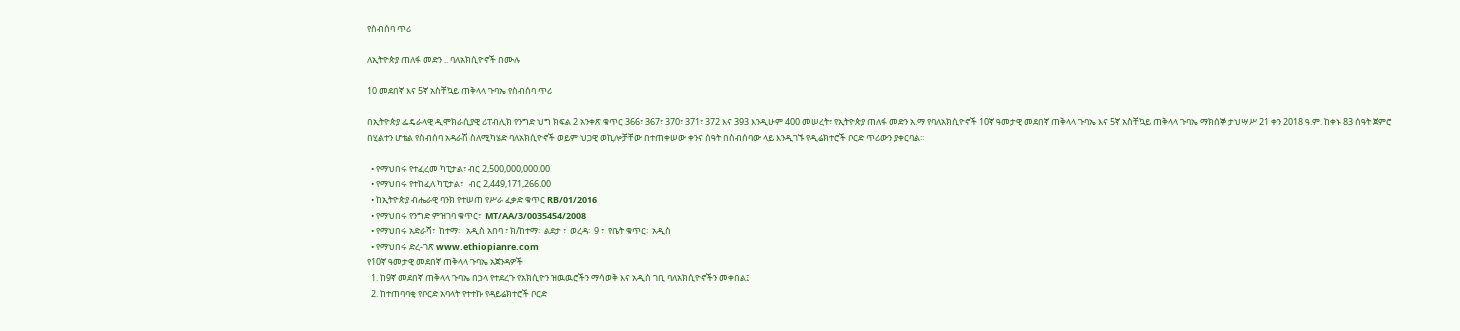የስብሰባ ጥሪ

ለኢትዮጵያ ጠለፋ መድን .. ባለአክሲዮኖች በሙሉ

10 መደበኛ እና 5ኛ አስቸኳይ ጠቅላላ ጉባኤ የስብሰባ ጥሪ

በኢትዮጵያ ፌዴራላዊ ዲሞክራሲያዊ ሪፐብሊክ የንግድ ህግ ክፍል 2 አንቀጽ ቁጥር 366፣ 367፣ 370፣ 371፣ 372 እና 393 እንዲሁም 400 መሠረት፣ የኢትዮጵያ ጠለፋ መድን አ.ማ የባለአክሲዮኖች 10ኛ ዓመታዊ መደበኛ ጠቅላላ ጉባኤ እና 5ኛ አስቸኳይ ጠቅላላ ጉባኤ ማክሰኞ ታህሣሥ 21 ቀን 2018 ዓ.ም. ከቀኑ 83 ሰዓት ጀምሮ በሂልተን ሆቴል የስብሰባ አዳራሽ ስለሚካሄድ ባለአክሲዮኖች ወይም ህጋዊ ወኪሎቻቸው በተጠቀሠው ቀንና ሰዓት በስብሰባው ላይ እንዲገኙ የዲሬክተሮች ቦርድ ጥሪውን ያቀርባል፡፡

  • የማህበሩ የተፈረመ ካፒታል፣ ብር 2,500,000,000.00
  • የማህበሩ የተከፈለ ካፒታል፣   ብር 2,449,171,266.00
  • ከኢትዮጵያ ብሔራዊ ባንክ የተሠጠ የሥራ ፈቃድ ቁጥር RB/01/2016
  • የማህበሩ የንግድ ምዝገባ ቁጥር፣  MT/AA/3/0035454/2008
  • የማህበሩ አድራሻ፣  ከተማ፡   አዲስ አበባ ፣ ክ/ከተማ፡  ልደታ ፣  ወረዳ፡  9 ፣  የቤት ቁጥር፡  አዲስ
  • የማህበሩ ድረ-ገጽ www.ethiopianre.com
የ10ኛ ዓመታዊ መደበኛ ጠቅላላ ጉባኤ አጀንዳዎች
  1. ከ9ኛ መደበኛ ጠቅላላ ጉባኤ በኃላ የተደረጉ የአክሲዮን ዝዉዉሮችን ማሳወቅ እና አዲስ ገቢ ባለአክሲዮኖችን መቀበል፤
  2. ከተጠባባቂ የቦርድ አባላት የተተኩ የዳይሬክተሮች ቦርድ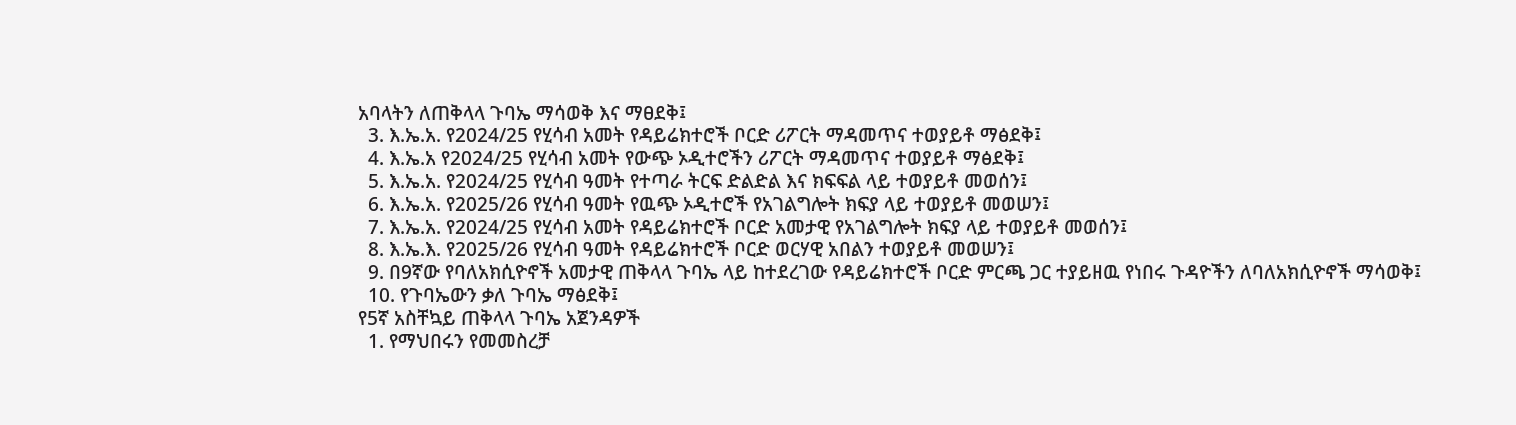አባላትን ለጠቅላላ ጉባኤ ማሳወቅ እና ማፀደቅ፤
  3. እ.ኤ.አ. የ2024/25 የሂሳብ አመት የዳይሬክተሮች ቦርድ ሪፖርት ማዳመጥና ተወያይቶ ማፅደቅ፤
  4. እ.ኤ.አ የ2024/25 የሂሳብ አመት የውጭ ኦዲተሮችን ሪፖርት ማዳመጥና ተወያይቶ ማፅደቅ፤
  5. እ.ኤ.አ. የ2024/25 የሂሳብ ዓመት የተጣራ ትርፍ ድልድል እና ክፍፍል ላይ ተወያይቶ መወሰን፤
  6. እ.ኤ.አ. የ2025/26 የሂሳብ ዓመት የዉጭ ኦዲተሮች የአገልግሎት ክፍያ ላይ ተወያይቶ መወሠን፤
  7. እ.ኤ.አ. የ2024/25 የሂሳብ አመት የዳይሬክተሮች ቦርድ አመታዊ የአገልግሎት ክፍያ ላይ ተወያይቶ መወሰን፤
  8. እ.ኤ.እ. የ2025/26 የሂሳብ ዓመት የዳይሬክተሮች ቦርድ ወርሃዊ አበልን ተወያይቶ መወሠን፤
  9. በ9ኛው የባለአክሲዮኖች አመታዊ ጠቅላላ ጉባኤ ላይ ከተደረገው የዳይሬክተሮች ቦርድ ምርጫ ጋር ተያይዘዉ የነበሩ ጉዳዮችን ለባለአክሲዮኖች ማሳወቅ፤
  10. የጉባኤውን ቃለ ጉባኤ ማፅደቅ፤
የ5ኛ አስቸኳይ ጠቅላላ ጉባኤ አጀንዳዎች
  1. የማህበሩን የመመስረቻ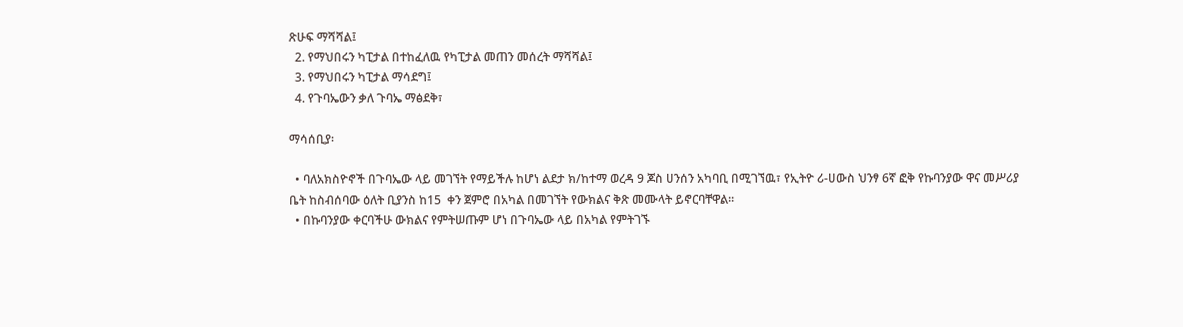ጽሁፍ ማሻሻል፤
  2. የማህበሩን ካፒታል በተከፈለዉ የካፒታል መጠን መሰረት ማሻሻል፤
  3. የማህበሩን ካፒታል ማሳደግ፤
  4. የጉባኤውን ቃለ ጉባኤ ማፅደቅ፣

ማሳሰቢያ፡

  • ባለአክስዮኖች በጉባኤው ላይ መገኘት የማይችሉ ከሆነ ልደታ ክ/ከተማ ወረዳ 9 ጆስ ሀንሰን አካባቢ በሚገኘዉ፣ የኢትዮ ሪ-ሀውስ ህንፃ 6ኛ ፎቅ የኩባንያው ዋና መሥሪያ ቤት ከስብሰባው ዕለት ቢያንስ ከ15  ቀን ጀምሮ በአካል በመገኘት የውክልና ቅጽ መሙላት ይኖርባቸዋል፡፡
  • በኩባንያው ቀርባችሁ ውክልና የምትሠጡም ሆነ በጉባኤው ላይ በአካል የምትገኙ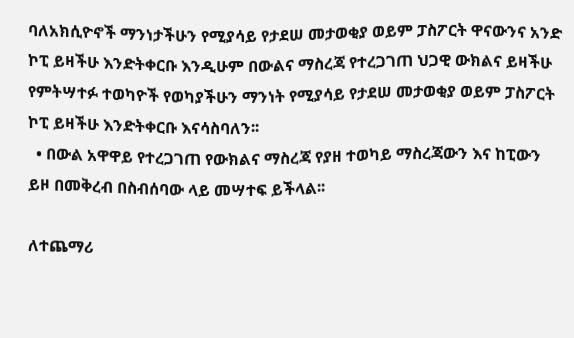ባለአክሲዮኖች ማንነታችሁን የሚያሳይ የታደሠ መታወቂያ ወይም ፓስፖርት ዋናውንና አንድ ኮፒ ይዛችሁ እንድትቀርቡ እንዲሁም በውልና ማስረጃ የተረጋገጠ ህጋዊ ውክልና ይዛችሁ የምትሣተፉ ተወካዮች የወካያችሁን ማንነት የሚያሳይ የታደሠ መታወቂያ ወይም ፓስፖርት ኮፒ ይዛችሁ እንድትቀርቡ እናሳስባለን፡፡
  • በውል አዋዋይ የተረጋገጠ የውክልና ማስረጃ የያዘ ተወካይ ማስረጃውን እና ከፒውን ይዞ በመቅረብ በስብሰባው ላይ መሣተፍ ይችላል፡፡

ለተጨማሪ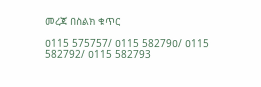መረጃ በስልክ ቁጥር

ዐ115 575757/ ዐ115 58279ዐ/ ዐ115 582792/ ዐ115 582793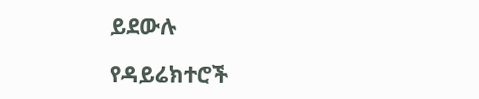ይደውሉ

የዳይሬክተሮች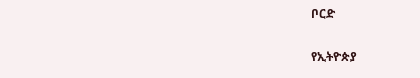ቦርድ

የኢትዮጵያ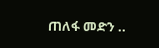ጠለፋ መድን ..